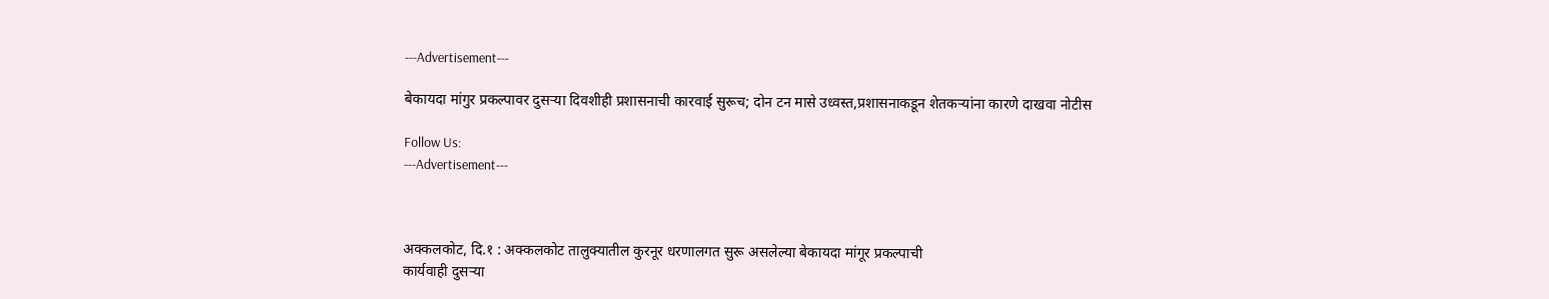---Advertisement---

बेकायदा मांगुर प्रकल्पावर दुसऱ्या दिवशीही प्रशासनाची कारवाई सुरूच; दोन टन मासे उध्वस्त,प्रशासनाकडून शेतकऱ्यांना कारणे दाखवा नोटीस

Follow Us:
---Advertisement---



अक्कलकोट, दि.१ : अक्कलकोट तालुक्यातील कुरनूर धरणालगत सुरू असलेल्या बेकायदा मांगूर प्रकल्पाची
कार्यवाही दुसऱ्या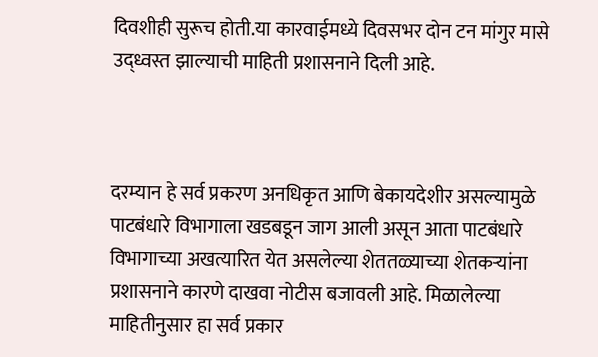दिवशीही सुरूच होती.या कारवाईमध्ये दिवसभर दोन टन मांगुर मासे उद्ध्वस्त झाल्याची माहिती प्रशासनाने दिली आहे.



दरम्यान हे सर्व प्रकरण अनधिकृत आणि बेकायदेशीर असल्यामुळे पाटबंधारे विभागाला खडबडून जाग आली असून आता पाटबंधारे विभागाच्या अखत्यारित येत असलेल्या शेततळ्याच्या शेतकऱ्यांना प्रशासनाने कारणे दाखवा नोटीस बजावली आहे. मिळालेल्या माहितीनुसार हा सर्व प्रकार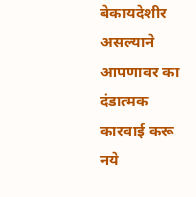बेकायदेशीर असल्याने आपणावर का दंडात्मक कारवाई करू नये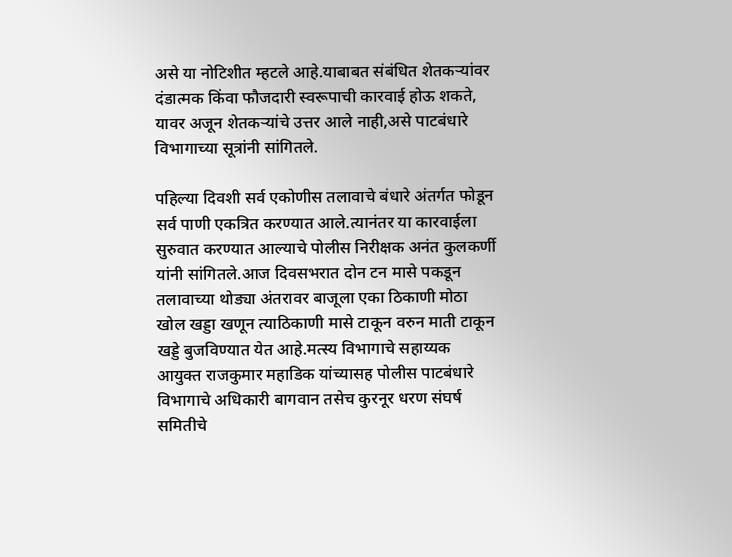असे या नोटिशीत म्हटले आहे.याबाबत संबंधित शेतकऱ्यांवर दंडात्मक किंवा फौजदारी स्वरूपाची कारवाई होऊ शकते, यावर अजून शेतकऱ्यांचे उत्तर आले नाही,असे पाटबंधारे विभागाच्या सूत्रांनी सांगितले.

पहिल्या दिवशी सर्व एकोणीस तलावाचे बंधारे अंतर्गत फोडून सर्व पाणी एकत्रित करण्यात आले.त्यानंतर या कारवाईला सुरुवात करण्यात आल्याचे पोलीस निरीक्षक अनंत कुलकर्णी यांनी सांगितले.आज दिवसभरात दोन टन मासे पकडून तलावाच्या थोड्या अंतरावर बाजूला एका ठिकाणी मोठा खोल खड्डा खणून त्याठिकाणी मासे टाकून वरुन माती टाकून खड्डे बुजविण्यात येत आहे.मत्स्य विभागाचे सहाय्यक आयुक्त राजकुमार महाडिक यांच्यासह पोलीस पाटबंधारे विभागाचे अधिकारी बागवान तसेच कुरनूर धरण संघर्ष समितीचे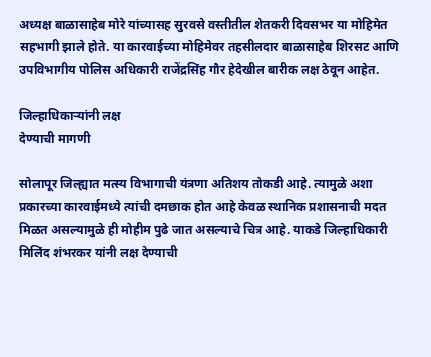अध्यक्ष बाळासाहेब मोरे यांच्यासह सुरवसे वस्तीतील शेतकरी दिवसभर या मोहिमेत सहभागी झाले होते. या कारवाईच्या मोहिमेवर तहसीलदार बाळासाहेब शिरसट आणि उपविभागीय पोलिस अधिकारी राजेंद्रसिंह गौर हेदेखील बारीक लक्ष ठेवून आहेत.

जिल्हाधिकार्‍यांनी लक्ष
देण्याची मागणी

सोलापूर जिल्ह्यात मत्स्य विभागाची यंत्रणा अतिशय तोकडी आहे. त्यामुळे अशा प्रकारच्या कारवाईमध्ये त्यांची दमछाक होत आहे केवळ स्थानिक प्रशासनाची मदत मिळत असल्यामुळे ही मोहीम पुढे जात असल्याचे चित्र आहे. याकडे जिल्हाधिकारी मिलिंद शंभरकर यांनी लक्ष देण्याची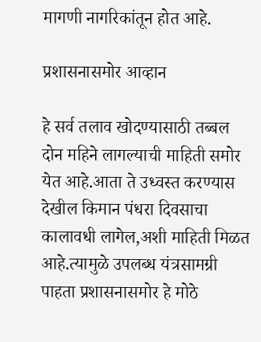मागणी नागरिकांतून होत आहे.

प्रशासनासमोर आव्हान

हे सर्व तलाव खोदण्यासाठी तब्बल दोन महिने लागल्याची माहिती समोर येत आहे.आता ते उध्वस्त करण्यास देखील किमान पंधरा दिवसाचा कालावधी लागेल,अशी माहिती मिळत आहे.त्यामुळे उपलब्ध यंत्रसामग्री पाहता प्रशासनासमोर हे मोठे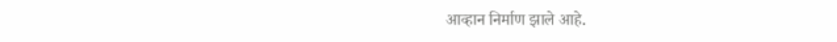आव्हान निर्माण झाले आहे.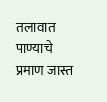तलावात पाण्याचे प्रमाण जास्त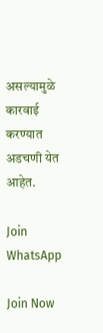असल्यामुळे कारवाई करण्यात अडचणी येत आहेत.

Join WhatsApp

Join Now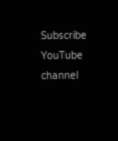Subscribe YouTube channel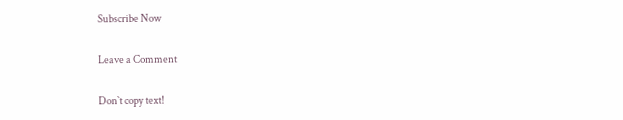Subscribe Now

Leave a Comment

Don`t copy text!